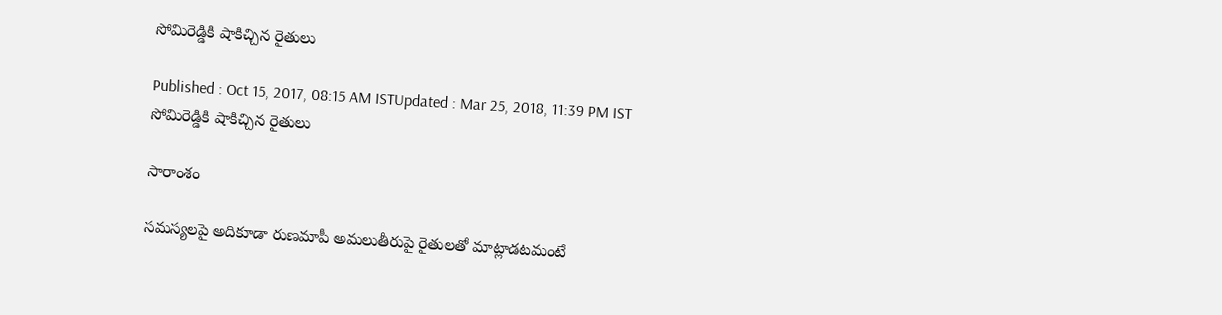సోమిరెడ్డికి షాకిచ్చిన రైతులు

Published : Oct 15, 2017, 08:15 AM ISTUpdated : Mar 25, 2018, 11:39 PM IST
సోమిరెడ్డికి షాకిచ్చిన రైతులు

సారాంశం

సమస్యలపై అదికూడా రుణమాపీ అమలుతీరుపై రైతులతో మాట్లాడటమంటే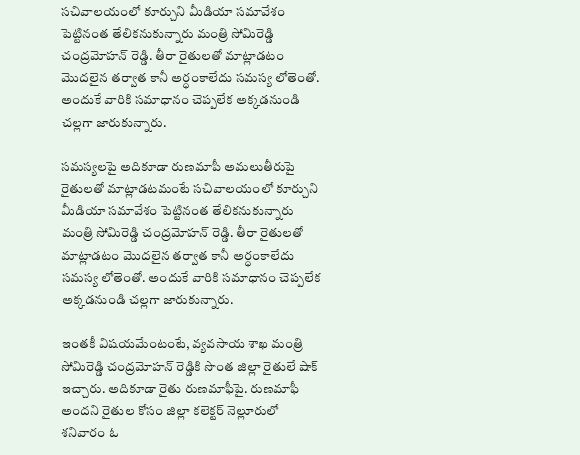సచివాలయంలో కూర్చుని మీడియా సమావేశం పెట్టినంత తేలికనుకున్నారు మంత్రి సోమిరెడ్డి చంద్రమోహన్ రెడ్డి. తీరా రైతులతో మాట్లాడటం మొదలైన తర్వాత కానీ అర్ధంకాలేదు సమస్య లోతెంతో. అందుకే వారికి సమాధానం చెప్పలేక అక్కడనుండి చల్లగా జారుకున్నారు.

సమస్యలపై అదికూడా రుణమాపీ అమలుతీరుపై రైతులతో మాట్లాడటమంటే సచివాలయంలో కూర్చుని మీడియా సమావేశం పెట్టినంత తేలికనుకున్నారు మంత్రి సోమిరెడ్డి చంద్రమోహన్ రెడ్డి. తీరా రైతులతో మాట్లాడటం మొదలైన తర్వాత కానీ అర్ధంకాలేదు సమస్య లోతెంతో. అందుకే వారికి సమాధానం చెప్పలేక అక్కడనుండి చల్లగా జారుకున్నారు.

ఇంతకీ విషయమేంటంటే, వ్యవసాయ శాఖ మంత్రి సోమిరెడ్డి చంద్రమోహన్ రెడ్డికి సొంత జిల్లా రైతులే షాక్ ఇచ్చారు. అదికూడా రైతు రుణమాఫీపై. రుణమాఫీ అందని రైతుల కోసం జిల్లా కలెక్టర్ నెల్లూరులో శనివారం ఓ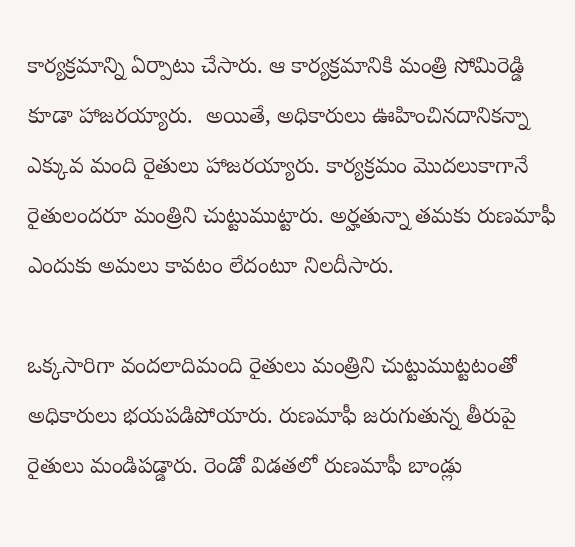కార్యక్రమాన్ని ఏర్పాటు చేసారు. ఆ కార్యక్రమానికి మంత్రి సోమిరెడ్డి కూడా హాజరయ్యారు.  అయితే, అధికారులు ఊహించినదానికన్నా ఎక్కువ మంది రైతులు హాజరయ్యారు. కార్యక్రమం మొదలుకాగానే రైతులందరూ మంత్రిని చుట్టుముట్టారు. అర్హతున్నా తమకు రుణమాఫీ ఎందుకు అమలు కావటం లేదంటూ నిలదీసారు.

ఒక్కసారిగా వందలాదిమంది రైతులు మంత్రిని చుట్టుముట్టటంతో అధికారులు భయపడిపోయారు. రుణమాఫీ జరుగుతున్న తీరుపై రైతులు మండిపడ్డారు. రెండో విడతలో రుణమాఫీ బాండ్లు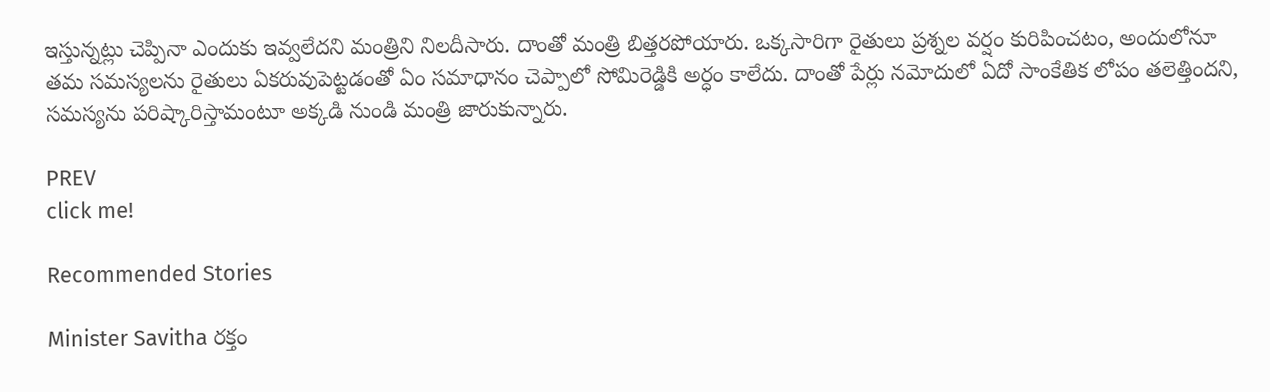ఇస్తున్నట్లు చెప్పినా ఎందుకు ఇవ్వలేదని మంత్రిని నిలదీసారు. దాంతో మంత్రి బిత్తరపోయారు. ఒక్కసారిగా రైతులు ప్రశ్నల వర్షం కురిపించటం, అందులోనూ తమ సమస్యలను రైతులు ఏకరువుపెట్టడంతో ఏం సమాధానం చెప్పాలో సోమిరెడ్డికి అర్ధం కాలేదు. దాంతో పేర్లు నమోదులో ఏదో సాంకేతిక లోపం తలెత్తిందని, సమస్యను పరిష్కారిస్తామంటూ అక్కడి నుండి మంత్రి జారుకున్నారు.

PREV
click me!

Recommended Stories

Minister Savitha రక్తం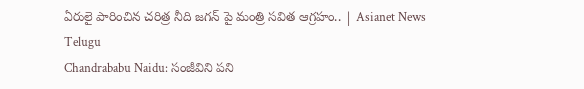ఏరులై పారించిన చరిత్ర నీది జగన్ పై మంత్రి సవిత ఆగ్రహం.. | Asianet News Telugu
Chandrababu Naidu: సంజీవిని పని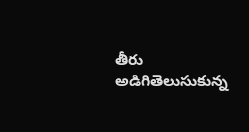తీరు అడిగితెలుసుకున్న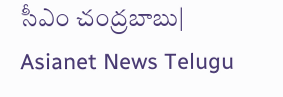సీఎం చంద్రబాబు| Asianet News Telugu